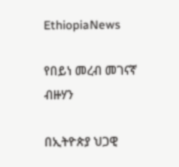EthiopiaNews

የበይነ መረብ መገናኛ ብዙሃን

በኢትዮጵያ ህጋዊ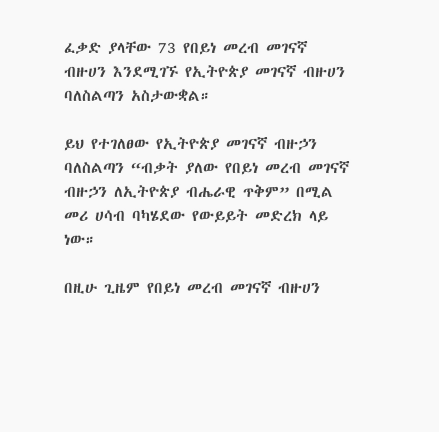ፈቃድ ያላቸው 73 የበይነ መረብ መገናኛ ብዙሀን እንደሚገኙ የኢትዮጵያ መገናኛ ብዙሀን ባለስልጣን አስታውቋል።

ይህ የተገለፀው የኢትዮጵያ መገናኛ ብዙኃን ባለስልጣን “ብቃት ያለው የበይነ መረብ መገናኛ ብዙኃን ለኢትዮጵያ ብሔራዊ ጥቅም” በሚል መሪ ሀሳብ ባካሄደው የውይይት መድረክ ላይ ነው።

በዚሁ ጊዜም የበይነ መረብ መገናኛ ብዙሀን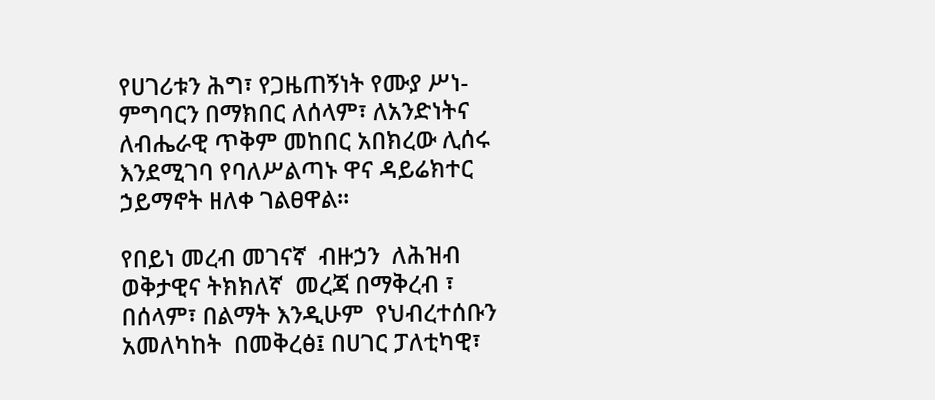የሀገሪቱን ሕግ፣ የጋዜጠኝነት የሙያ ሥነ-ምግባርን በማክበር ለሰላም፣ ለአንድነትና ለብሔራዊ ጥቅም መከበር አበክረው ሊሰሩ እንደሚገባ የባለሥልጣኑ ዋና ዳይሬክተር ኃይማኖት ዘለቀ ገልፀዋል።

የበይነ መረብ መገናኛ  ብዙኃን  ለሕዝብ  ወቅታዊና ትክክለኛ  መረጃ በማቅረብ ፣ በሰላም፣ በልማት እንዲሁም  የህብረተሰቡን  አመለካከት  በመቅረፅ፤ በሀገር ፓለቲካዊ፣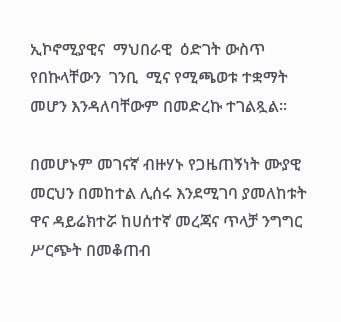ኢኮኖሚያዊና  ማህበራዊ  ዕድገት ውስጥ የበኩላቸውን  ገንቢ  ሚና የሚጫወቱ ተቋማት  መሆን እንዳለባቸውም በመድረኩ ተገልጿል።

በመሆኑም መገናኛ ብዙሃኑ የጋዜጠኝነት ሙያዊ መርህን በመከተል ሊሰሩ እንደሚገባ ያመለከቱት ዋና ዳይሬክተሯ ከሀሰተኛ መረጃና ጥላቻ ንግግር ሥርጭት በመቆጠብ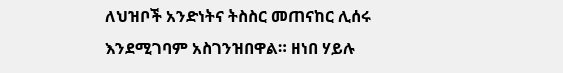ለህዝቦች አንድነትና ትስስር መጠናከር ሊሰሩ እንደሚገባም አስገንዝበዋል። ዘነበ ሃይሉ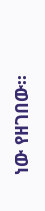ነው የዘገበው፡፡